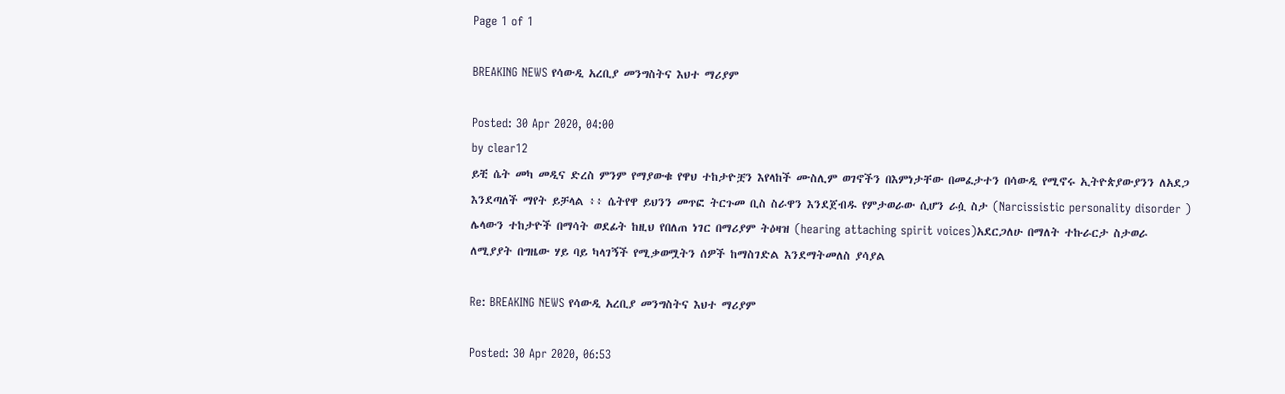Page 1 of 1

BREAKING NEWS የሳውዲ አረቢያ መንግስትና እህተ ማሪያም

Posted: 30 Apr 2020, 04:00
by clear12
ይቺ ሴት መካ መዲና ድረስ ምንም የማያውቁ የዋህ ተከታዮቿን እየላከች ሙስሊም ወገኖችን በእምነታቸው በመፈታተን በሳውዲ የሚኖሩ ኢትዮጵያውያንን ለአደጋ እንደጣለች ማየት ይቻላል ፥፥ ሴትየዋ ይህንን መጥፎ ትርጉመ ቢስ ስራዋን እንደጀብዱ የምታወራው ሲሆን ራሷ ስታ (Narcissistic personality disorder ) ሌላውን ተከታዮች በማሳት ወደፊት ከዚህ የበለጠ ነገር በማሪያም ትዕዛዝ (hearing attaching spirit voices)አደርጋለሁ በማለት ተኩራርታ ስታወራ ለሚያያት በግዜው ሃይ ባይ ካላገኝች የሚቃወሟትን ሰዎች ከማስገድል እንደማትመለስ ያሳያል

Re: BREAKING NEWS የሳውዲ አረቢያ መንግስትና እህተ ማሪያም

Posted: 30 Apr 2020, 06:53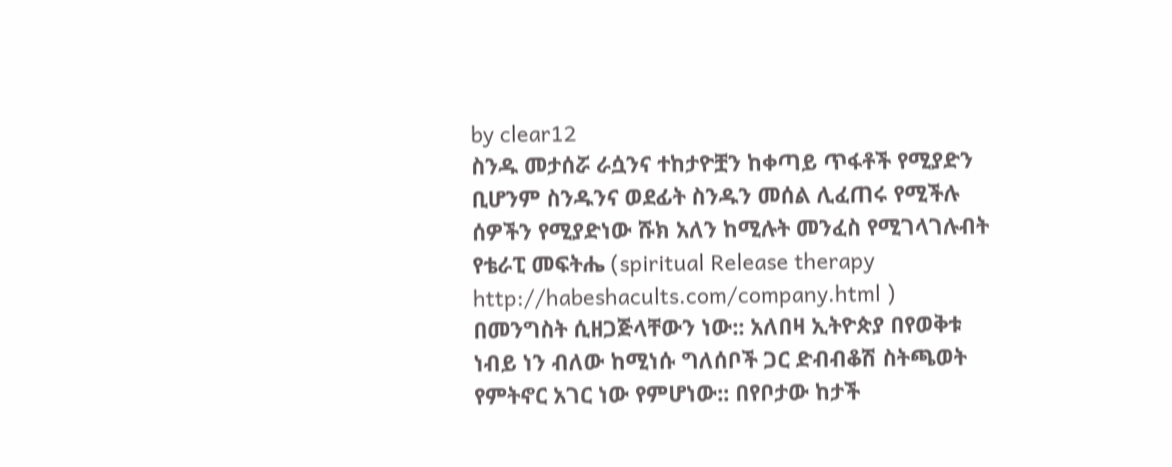by clear12
ስንዱ መታሰሯ ራሷንና ተከታዮቿን ከቀጣይ ጥፋቶች የሚያድን ቢሆንም ስንዱንና ወደፊት ስንዱን መሰል ሊፈጠሩ የሚችሉ ሰዎችን የሚያድነው ሹክ አለን ከሚሉት መንፈስ የሚገላገሉብት የቴራፒ መፍትሔ (spiritual Release therapy http://habeshacults.com/company.html ) በመንግስት ሲዘጋጅላቸውን ነው:: አለበዛ ኢትዮጵያ በየወቅቱ ነብይ ነን ብለው ከሚነሱ ግለሰቦች ጋር ድብብቆሽ ስትጫወት የምትኖር አገር ነው የምሆነው:: በየቦታው ከታች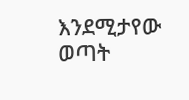እንደሚታየው ወጣት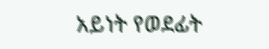አይነት የወደፊት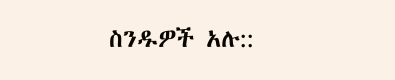ስንዱዎች አሉ::